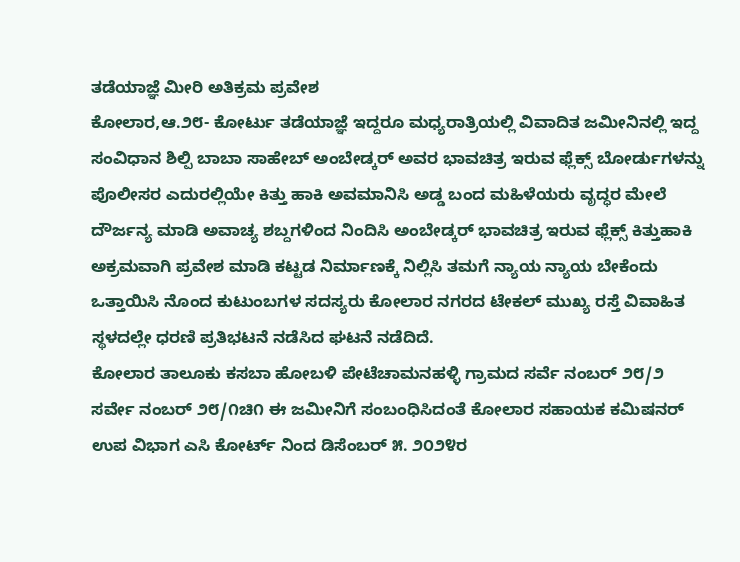ತಡೆಯಾಜ್ಞೆ ಮೀರಿ ಅತಿಕ್ರಮ ಪ್ರವೇಶ
ಕೋಲಾರ,ಆ.೨೮- ಕೋರ್ಟು ತಡೆಯಾಜ್ಞೆ ಇದ್ದರೂ ಮಧ್ಯರಾತ್ರಿಯಲ್ಲಿ ವಿವಾದಿತ ಜಮೀನಿನಲ್ಲಿ ಇದ್ದ ಸಂವಿಧಾನ ಶಿಲ್ಪಿ ಬಾಬಾ ಸಾಹೇಬ್ ಅಂಬೇಡ್ಕರ್ ಅವರ ಭಾವಚಿತ್ರ ಇರುವ ಫ್ಲೆಕ್ಸ್ ಬೋರ್ಡುಗಳನ್ನು ಪೊಲೀಸರ ಎದುರಲ್ಲಿಯೇ ಕಿತ್ತು ಹಾಕಿ ಅವಮಾನಿಸಿ ಅಡ್ಡ ಬಂದ ಮಹಿಳೆಯರು ವೃದ್ಧರ ಮೇಲೆ ದೌರ್ಜನ್ಯ ಮಾಡಿ ಅವಾಚ್ಯ ಶಬ್ದಗಳಿಂದ ನಿಂದಿಸಿ ಅಂಬೇಡ್ಕರ್ ಭಾವಚಿತ್ರ ಇರುವ ಫ್ಲೆಕ್ಸ್ ಕಿತ್ತುಹಾಕಿ ಅಕ್ರಮವಾಗಿ ಪ್ರವೇಶ ಮಾಡಿ ಕಟ್ಟಡ ನಿರ್ಮಾಣಕ್ಕೆ ನಿಲ್ಲಿಸಿ ತಮಗೆ ನ್ಯಾಯ ನ್ಯಾಯ ಬೇಕೆಂದು ಒತ್ತಾಯಿಸಿ ನೊಂದ ಕುಟುಂಬಗಳ ಸದಸ್ಯರು ಕೋಲಾರ ನಗರದ ಟೇಕಲ್ ಮುಖ್ಯ ರಸ್ತೆ ವಿವಾಹಿತ ಸ್ಥಳದಲ್ಲೇ ಧರಣಿ ಪ್ರತಿಭಟನೆ ನಡೆಸಿದ ಘಟನೆ ನಡೆದಿದೆ.
ಕೋಲಾರ ತಾಲೂಕು ಕಸಬಾ ಹೋಬಳಿ ಪೇಟೆಚಾಮನಹಳ್ಳಿ ಗ್ರಾಮದ ಸರ್ವೆ ನಂಬರ್ ೨೮/೨ ಸರ್ವೇ ನಂಬರ್ ೨೮/೧ಚಿ೧ ಈ ಜಮೀನಿಗೆ ಸಂಬಂಧಿಸಿದಂತೆ ಕೋಲಾರ ಸಹಾಯಕ ಕಮಿಷನರ್ ಉಪ ವಿಭಾಗ ಎಸಿ ಕೋರ್ಟ್ ನಿಂದ ಡಿಸೆಂಬರ್ ೫. ೨೦೨೪ರ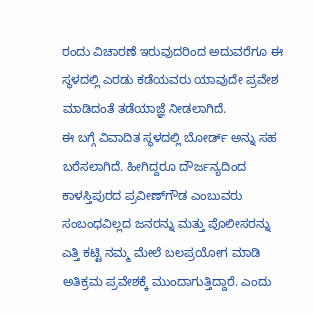ರಂದು ವಿಚಾರಣೆ ಇರುವುದರಿಂದ ಅದುವರೆಗೂ ಈ ಸ್ಥಳದಲ್ಲಿ ಎರಡು ಕಡೆಯವರು ಯಾವುದೇ ಪ್ರವೇಶ ಮಾಡಿದಂತೆ ತಡೆಯಾಜ್ಞೆ ನೀಡಲಾಗಿದೆ.
ಈ ಬಗ್ಗೆ ವಿವಾದಿತ ಸ್ಥಳದಲ್ಲಿ ಬೋರ್ಡ್ ಅನ್ನು ಸಹ ಬರೆಸಲಾಗಿದೆ. ಹೀಗಿದ್ದರೂ ದೌರ್ಜನ್ಯದಿಂದ ಕಾಳಸ್ತಿಪುರದ ಪ್ರವೀಣ್‌ಗೌಡ ಎಂಬುವರು ಸಂಬಂಧವಿಲ್ಲದ ಜನರನ್ನು ಮತ್ತು ಪೊಲೀಸರನ್ನು ಎತ್ತಿ ಕಟ್ಟಿ ನಮ್ಮ ಮೇಲೆ ಬಲಪ್ರಯೋಗ ಮಾಡಿ ಅತಿಕ್ರಮ ಪ್ರವೇಶಕ್ಕೆ ಮುಂದಾಗುತ್ತಿದ್ದಾರೆ. ಎಂದು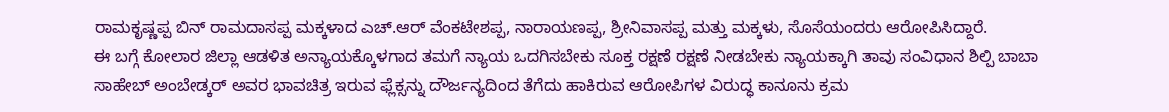ರಾಮಕೃಷ್ಣಪ್ಪ ಬಿನ್ ರಾಮದಾಸಪ್ಪ ಮಕ್ಕಳಾದ ಎಚ್.ಆರ್ ವೆಂಕಟೇಶಪ್ಪ, ನಾರಾಯಣಪ್ಪ, ಶ್ರೀನಿವಾಸಪ್ಪ ಮತ್ತು ಮಕ್ಕಳು, ಸೊಸೆಯಂದರು ಆರೋಪಿಸಿದ್ದಾರೆ.
ಈ ಬಗ್ಗೆ ಕೋಲಾರ ಜಿಲ್ಲಾ ಆಡಳಿತ ಅನ್ಯಾಯಕ್ಕೊಳಗಾದ ತಮಗೆ ನ್ಯಾಯ ಒದಗಿಸಬೇಕು ಸೂಕ್ತ ರಕ್ಷಣೆ ರಕ್ಷಣೆ ನೀಡಬೇಕು ನ್ಯಾಯಕ್ಕಾಗಿ ತಾವು ಸಂವಿಧಾನ ಶಿಲ್ಪಿ ಬಾಬಾ ಸಾಹೇಬ್ ಅಂಬೇಡ್ಕರ್ ಅವರ ಭಾವಚಿತ್ರ ಇರುವ ಫ್ಲೆಕ್ಸನ್ನು ದೌರ್ಜನ್ಯದಿಂದ ತೆಗೆದು ಹಾಕಿರುವ ಆರೋಪಿಗಳ ವಿರುದ್ಧ ಕಾನೂನು ಕ್ರಮ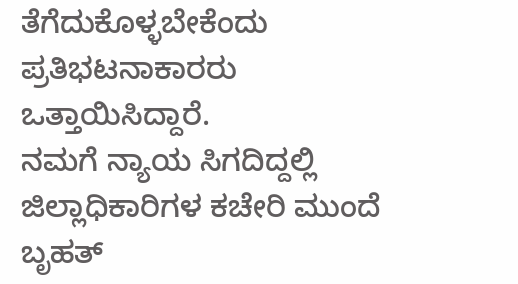ತೆಗೆದುಕೊಳ್ಳಬೇಕೆಂದು ಪ್ರತಿಭಟನಾಕಾರರು ಒತ್ತಾಯಿಸಿದ್ದಾರೆ.
ನಮಗೆ ನ್ಯಾಯ ಸಿಗದಿದ್ದಲ್ಲಿ ಜಿಲ್ಲಾಧಿಕಾರಿಗಳ ಕಚೇರಿ ಮುಂದೆ ಬೃಹತ್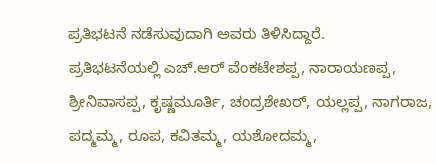ಪ್ರತಿಭಟನೆ ನಡೆಸುವುದಾಗಿ ಅವರು ತಿಳಿಸಿದ್ದಾರೆ.
ಪ್ರತಿಭಟನೆಯಲ್ಲಿ ಎಚ್.ಆರ್ ವೆಂಕಟೇಶಪ್ಪ, ನಾರಾಯಣಪ್ಪ, ಶ್ರೀನಿವಾಸಪ್ಪ, ಕೃಷ್ಣಮೂರ್ತಿ, ಚಂದ್ರಶೇಖರ್, ಯಲ್ಲಪ್ಪ, ನಾಗರಾಜ, ಪದ್ಮಮ್ಮ, ರೂಪ, ಕವಿತಮ್ಮ, ಯಶೋದಮ್ಮ,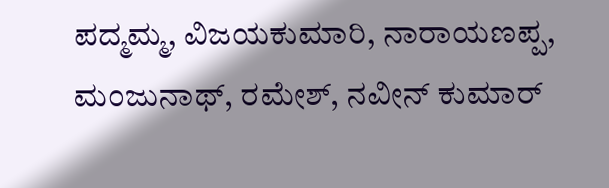ಪದ್ಮಮ್ಮ, ವಿಜಯಕುಮಾರಿ, ನಾರಾಯಣಪ್ಪ, ಮಂಜುನಾಥ್, ರಮೇಶ್, ನವೀನ್ ಕುಮಾರ್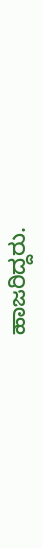ಹಾಜರಿದ್ದರು.